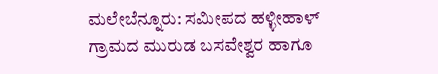ಮಲೇಬೆನ್ನೂರು: ಸಮೀಪದ ಹಳ್ಳೀಹಾಳ್ ಗ್ರಾಮದ ಮುರುಡ ಬಸವೇಶ್ವರ ಹಾಗೂ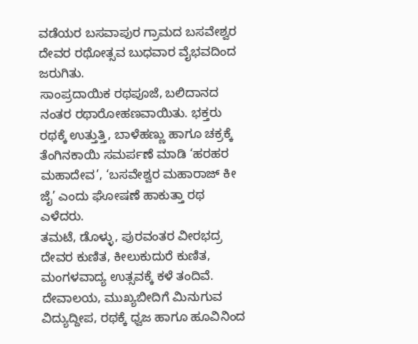ವಡೆಯರ ಬಸವಾಪುರ ಗ್ರಾಮದ ಬಸವೇಶ್ವರ ದೇವರ ರಥೋತ್ಸವ ಬುಧವಾರ ವೈಭವದಿಂದ ಜರುಗಿತು.
ಸಾಂಪ್ರದಾಯಿಕ ರಥಪೂಜೆ, ಬಲಿದಾನದ ನಂತರ ರಥಾರೋಹಣವಾಯಿತು. ಭಕ್ತರು ರಥಕ್ಕೆ ಉತ್ತುತ್ತಿ, ಬಾಳೆಹಣ್ಣು ಹಾಗೂ ಚಕ್ರಕ್ಕೆ ತೆಂಗಿನಕಾಯಿ ಸಮರ್ಪಣೆ ಮಾಡಿ ‘ಹರಹರ ಮಹಾದೇವ’, ‘ಬಸವೇಶ್ವರ ಮಹಾರಾಜ್ ಕೀ ಜೈ’ ಎಂದು ಘೋಷಣೆ ಹಾಕುತ್ತಾ ರಥ ಎಳೆದರು.
ತಮಟೆ, ಡೊಳ್ಳು, ಪುರವಂತರ ವೀರಭದ್ರ ದೇವರ ಕುಣಿತ, ಕೀಲುಕುದುರೆ ಕುಣಿತ, ಮಂಗಳವಾದ್ಯ ಉತ್ಸವಕ್ಕೆ ಕಳೆ ತಂದಿವೆ.
ದೇವಾಲಯ, ಮುಖ್ಯಬೀದಿಗೆ ಮಿನುಗುವ ವಿದ್ಯುದ್ದೀಪ, ರಥಕ್ಕೆ ಧ್ವಜ ಹಾಗೂ ಹೂವಿನಿಂದ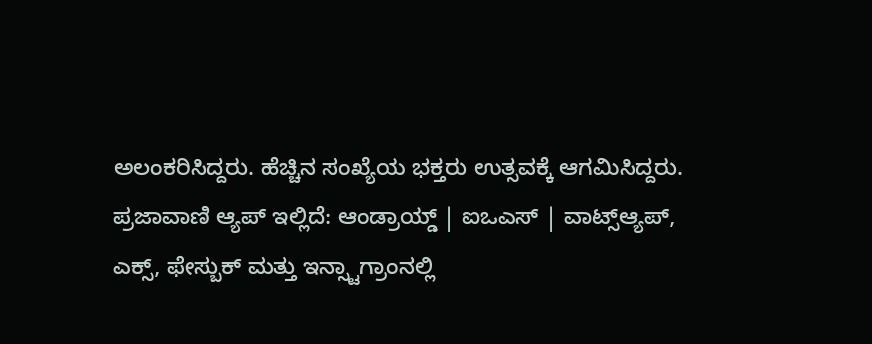ಅಲಂಕರಿಸಿದ್ದರು. ಹೆಚ್ಚಿನ ಸಂಖ್ಯೆಯ ಭಕ್ತರು ಉತ್ಸವಕ್ಕೆ ಆಗಮಿಸಿದ್ದರು.
ಪ್ರಜಾವಾಣಿ ಆ್ಯಪ್ ಇಲ್ಲಿದೆ: ಆಂಡ್ರಾಯ್ಡ್ | ಐಒಎಸ್ | ವಾಟ್ಸ್ಆ್ಯಪ್, ಎಕ್ಸ್, ಫೇಸ್ಬುಕ್ ಮತ್ತು ಇನ್ಸ್ಟಾಗ್ರಾಂನಲ್ಲಿ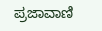ಪ್ರಜಾವಾಣಿ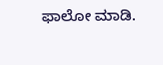ಫಾಲೋ ಮಾಡಿ.